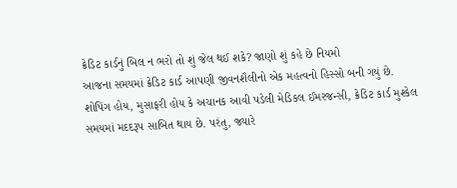ક્રેડિટ કાર્ડનું બિલ ન ભરો તો શું જેલ થઈ શકે? જાણો શું કહે છે નિયમો
આજના સમયમાં ક્રેડિટ કાર્ડ આપણી જીવનશૈલીનો એક મહત્વનો હિસ્સો બની ગયું છે. શોપિંગ હોય, મુસાફરી હોય કે અચાનક આવી પડેલી મેડિકલ ઈમરજન્સી, ક્રેડિટ કાર્ડ મુશ્કેલ સમયમાં મદદરૂપ સાબિત થાય છે. પરંતુ, જ્યારે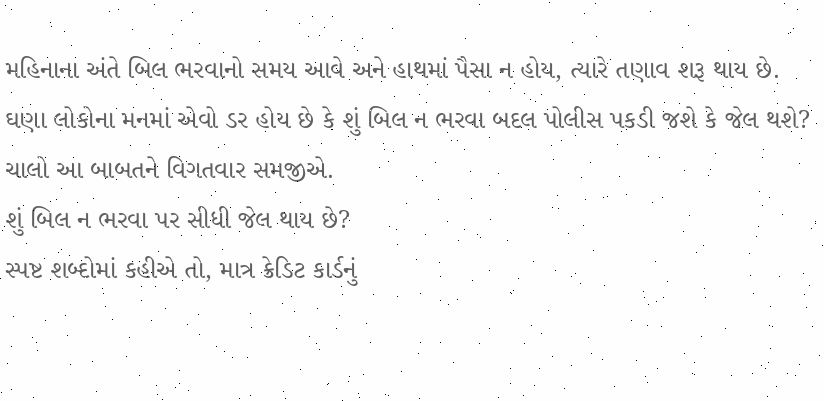મહિનાના અંતે બિલ ભરવાનો સમય આવે અને હાથમાં પૈસા ન હોય, ત્યારે તણાવ શરૂ થાય છે. ઘણા લોકોના મનમાં એવો ડર હોય છે કે શું બિલ ન ભરવા બદલ પોલીસ પકડી જશે કે જેલ થશે? ચાલો આ બાબતને વિગતવાર સમજીએ.
શું બિલ ન ભરવા પર સીધી જેલ થાય છે?
સ્પષ્ટ શબ્દોમાં કહીએ તો, માત્ર ક્રેડિટ કાર્ડનું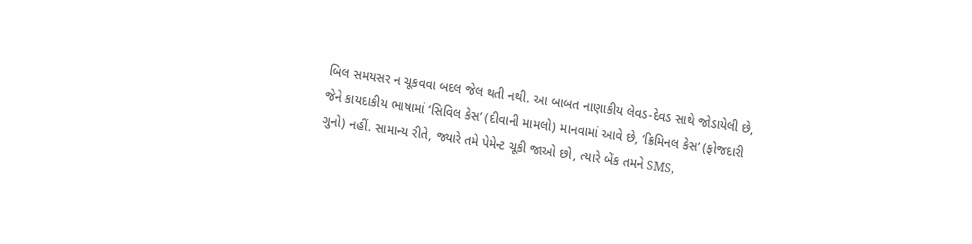બિલ સમયસર ન ચૂકવવા બદલ જેલ થતી નથી. આ બાબત નાણાકીય લેવડ-દેવડ સાથે જોડાયેલી છે, જેને કાયદાકીય ભાષામાં ‘સિવિલ કેસ’ (દીવાની મામલો) માનવામાં આવે છે, ‘ક્રિમિનલ કેસ’ (ફોજદારી ગુનો) નહીં. સામાન્ય રીતે, જ્યારે તમે પેમેન્ટ ચૂકી જાઓ છો, ત્યારે બેંક તમને SMS,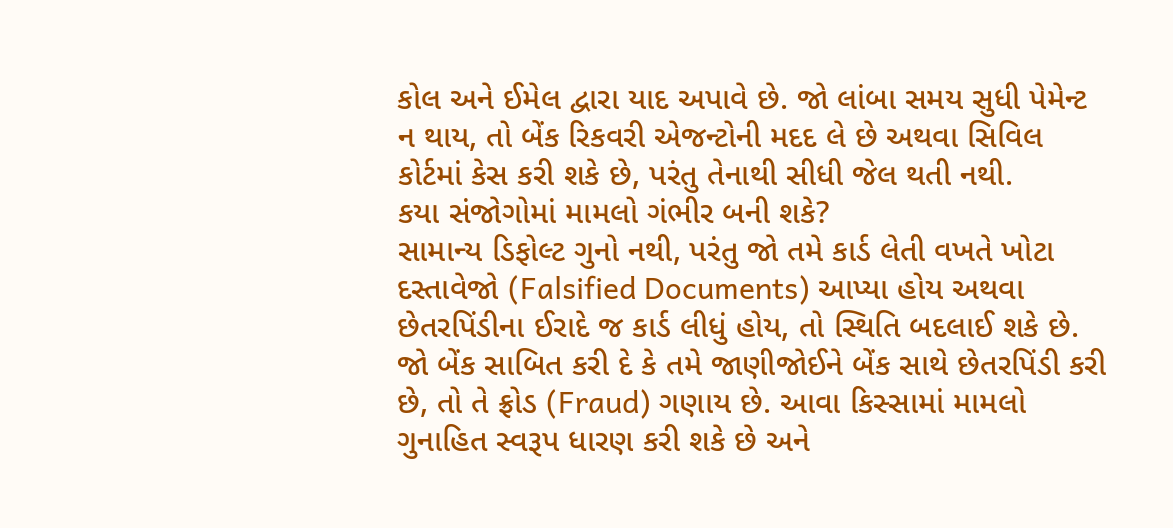કોલ અને ઈમેલ દ્વારા યાદ અપાવે છે. જો લાંબા સમય સુધી પેમેન્ટ ન થાય, તો બેંક રિકવરી એજન્ટોની મદદ લે છે અથવા સિવિલ કોર્ટમાં કેસ કરી શકે છે, પરંતુ તેનાથી સીધી જેલ થતી નથી.
કયા સંજોગોમાં મામલો ગંભીર બની શકે?
સામાન્ય ડિફોલ્ટ ગુનો નથી, પરંતુ જો તમે કાર્ડ લેતી વખતે ખોટા દસ્તાવેજો (Falsified Documents) આપ્યા હોય અથવા છેતરપિંડીના ઈરાદે જ કાર્ડ લીધું હોય, તો સ્થિતિ બદલાઈ શકે છે. જો બેંક સાબિત કરી દે કે તમે જાણીજોઈને બેંક સાથે છેતરપિંડી કરી છે, તો તે ફ્રોડ (Fraud) ગણાય છે. આવા કિસ્સામાં મામલો ગુનાહિત સ્વરૂપ ધારણ કરી શકે છે અને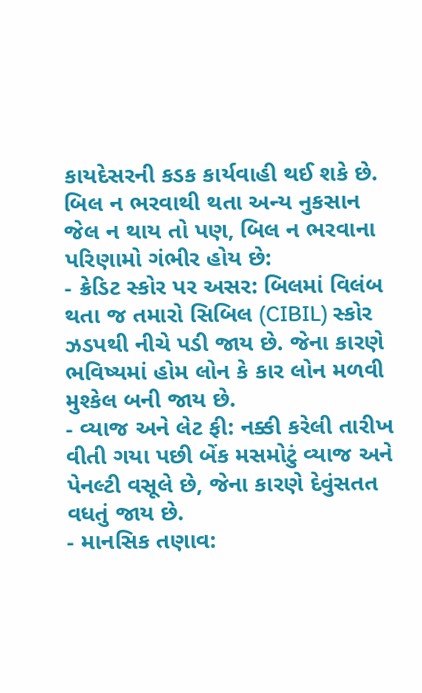કાયદેસરની કડક કાર્યવાહી થઈ શકે છે.
બિલ ન ભરવાથી થતા અન્ય નુકસાન
જેલ ન થાય તો પણ, બિલ ન ભરવાના પરિણામો ગંભીર હોય છે:
- ક્રેડિટ સ્કોર પર અસર: બિલમાં વિલંબ થતા જ તમારો સિબિલ (CIBIL) સ્કોર ઝડપથી નીચે પડી જાય છે. જેના કારણે ભવિષ્યમાં હોમ લોન કે કાર લોન મળવી મુશ્કેલ બની જાય છે.
- વ્યાજ અને લેટ ફી: નક્કી કરેલી તારીખ વીતી ગયા પછી બેંક મસમોટું વ્યાજ અને પેનલ્ટી વસૂલે છે, જેના કારણે દેવુંસતત વધતું જાય છે.
- માનસિક તણાવ: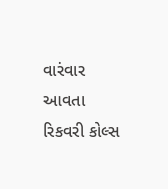વારંવાર આવતા રિકવરી કોલ્સ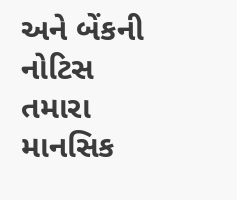અને બેંકની નોટિસ તમારા માનસિક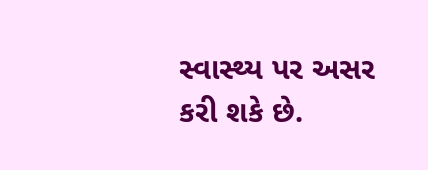સ્વાસ્થ્ય પર અસર કરી શકે છે.